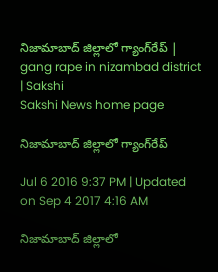నిజామాబాద్ జిల్లాలో గ్యాంగ్‌రేప్ | gang rape in nizambad district | Sakshi
Sakshi News home page

నిజామాబాద్ జిల్లాలో గ్యాంగ్‌రేప్

Jul 6 2016 9:37 PM | Updated on Sep 4 2017 4:16 AM

నిజామాబాద్ జిల్లాలో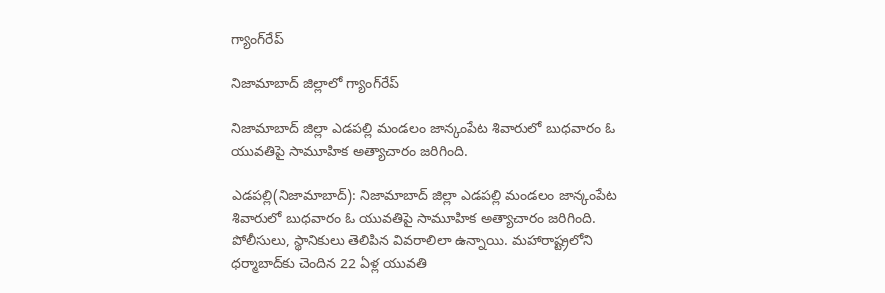గ్యాంగ్‌రేప్

నిజామాబాద్ జిల్లాలో గ్యాంగ్‌రేప్

నిజామాబాద్ జిల్లా ఎడపల్లి మండలం జాన్కంపేట శివారులో బుధవారం ఓ యువతిపై సామూహిక అత్యాచారం జరిగింది.

ఎడపల్లి(నిజామాబాద్): నిజామాబాద్ జిల్లా ఎడపల్లి మండలం జాన్కంపేట శివారులో బుధవారం ఓ యువతిపై సామూహిక అత్యాచారం జరిగింది. పోలీసులు, స్థానికులు తెలిపిన వివరాలిలా ఉన్నాయి. మహారాష్ట్రలోని ధర్మాబాద్‌కు చెందిన 22 ఏళ్ల యువతి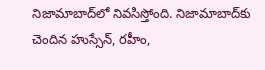నిజామాబాద్‌లో నివసిస్తోంది. నిజామాబాద్‌కు చెందిన హుస్సేన్, రహీం,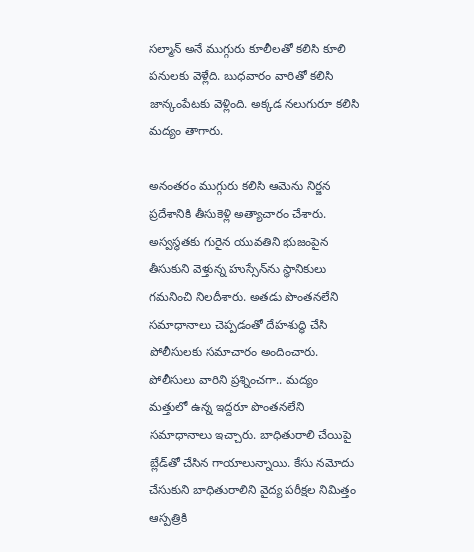సల్మాన్ అనే ముగ్గురు కూలీలతో కలిసి కూలి పనులకు వెళ్లేది. బుధవారం వారితో కలిసి జాన్కంపేటకు వెళ్లింది. అక్కడ నలుగురూ కలిసి మద్యం తాగారు.

అనంతరం ముగ్గురు కలిసి ఆమెను నిర్జన ప్రదేశానికి తీసుకెళ్లి అత్యాచారం చేశారు. అస్వస్థతకు గురైన యువతిని భుజంపైన తీసుకుని వెళ్తున్న హుస్సేన్‌ను స్థానికులు గమనించి నిలదీశారు. అతడు పొంతనలేని సమాధానాలు చెప్పడంతో దేహశుద్ధి చేసి పోలీసులకు సమాచారం అందించారు. పోలీసులు వారిని ప్రశ్నించగా.. మద్యం మత్తులో ఉన్న ఇద్దరూ పొంతనలేని సమాధానాలు ఇచ్చారు. బాధితురాలి చేయిపై బ్లేడ్‌తో చేసిన గాయాలున్నాయి. కేసు నమోదు చేసుకుని బాధితురాలిని వైద్య పరీక్షల నిమిత్తం ఆస్పత్రికి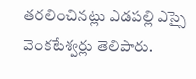తరలించినట్లు ఎడపల్లి ఎస్సై వెంకటేశ్వర్లు తెలిపారు.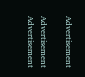Advertisement

Advertisement
Advertisement